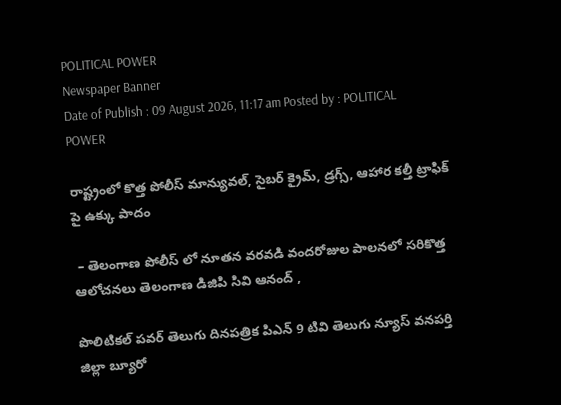POLITICAL POWER
Newspaper Banner
Date of Publish : 09 August 2026, 11:17 am Posted by : POLITICAL POWER

రాష్ట్రంలో కొత్త పోలీస్ మాన్యువల్, సైబర్ క్రైమ్, డ్రగ్స్, ఆహార కల్తీ ట్రాఫిక్ పై ఉక్కు పాదం

 – తెలంగాణ పోలీస్ లో నూతన వరవడి వందరోజుల పాలనలో సరికొత్త ఆలోచనలు తెలంగాణ డిజిపి సివి ఆనంద్ ,

పొలిటికల్ పవర్ తెలుగు దినపత్రిక పిఎన్ 9 టివి తెలుగు న్యూస్ వనపర్తి జిల్లా బ్యూరో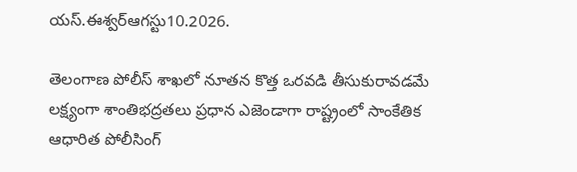యస్.ఈశ్వర్ఆగస్టు10.2026.

తెలంగాణ పోలీస్ శాఖలో నూతన కొత్త ఒరవడి తీసుకురావడమే లక్ష్యంగా శాంతిభద్రతలు ప్రధాన ఎజెండాగా రాష్ట్రంలో సాంకేతిక ఆధారిత పోలీసింగ్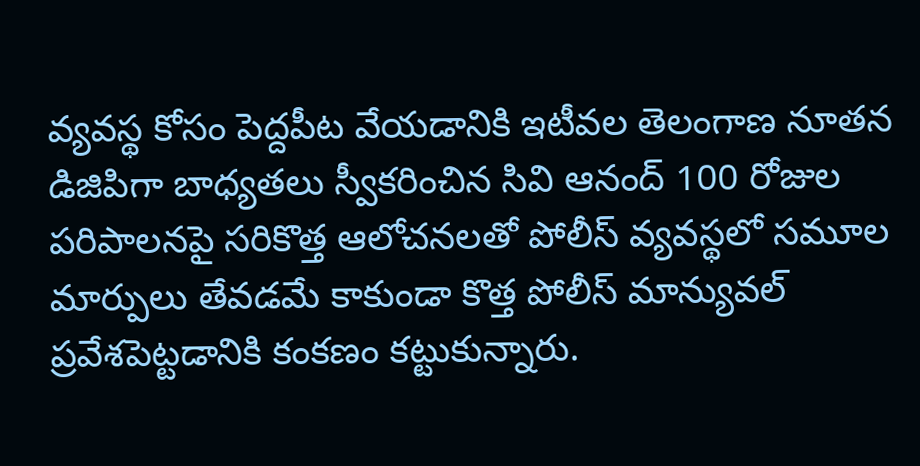వ్యవస్థ కోసం పెద్దపీట వేయడానికి ఇటీవల తెలంగాణ నూతన డిజిపిగా బాధ్యతలు స్వీకరించిన సివి ఆనంద్ 100 రోజుల పరిపాలనపై సరికొత్త ఆలోచనలతో పోలీస్ వ్యవస్థలో సమూల మార్పులు తేవడమే కాకుండా కొత్త పోలీస్ మాన్యువల్ ప్రవేశపెట్టడానికి కంకణం కట్టుకున్నారు.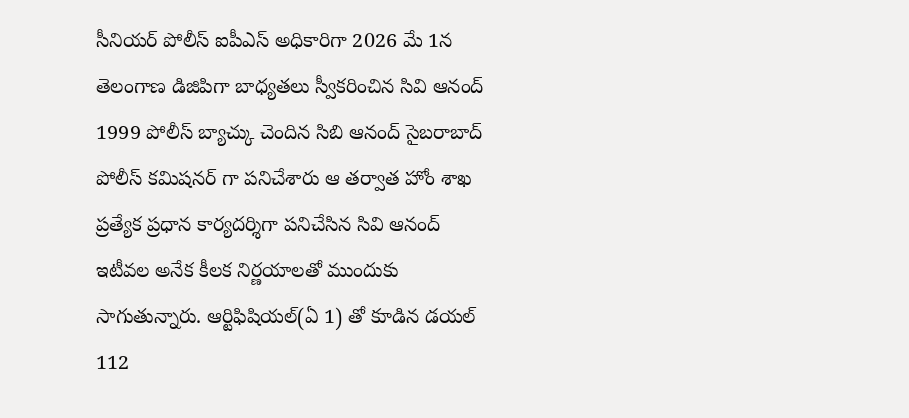సీనియర్ పోలీస్ ఐపీఎస్ అధికారిగా 2026 మే 1న తెలంగాణ డిజిపిగా బాధ్యతలు స్వీకరించిన సివి ఆనంద్ 1999 పోలీస్ బ్యాచ్కు చెందిన సిబి ఆనంద్ సైబరాబాద్ పోలీస్ కమిషనర్ గా పనిచేశారు ఆ తర్వాత హోం శాఖ ప్రత్యేక ప్రధాన కార్యదర్శిగా పనిచేసిన సివి ఆనంద్ ఇటీవల అనేక కీలక నిర్ణయాలతో ముందుకు సాగుతున్నారు. ఆర్టిఫిషియల్(ఏ 1) తో కూడిన డయల్ 112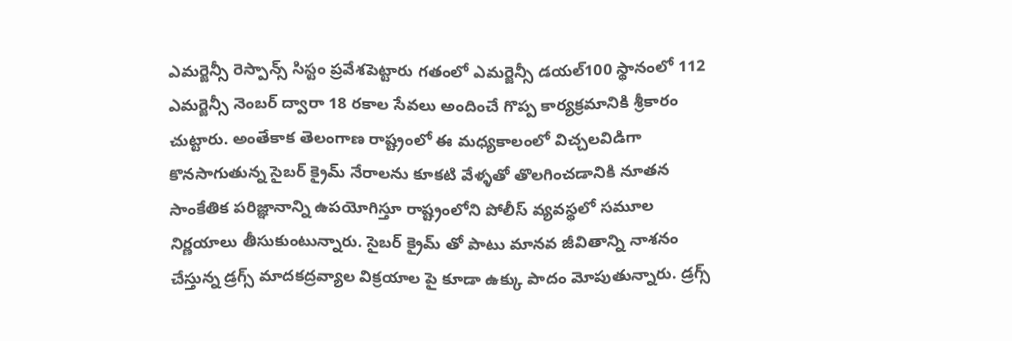ఎమర్జెన్సీ రెస్పాన్స్ సిస్టం ప్రవేశపెట్టారు గతంలో ఎమర్జెన్సీ డయల్100 స్థానంలో 112 ఎమర్జెన్సీ నెంబర్ ద్వారా 18 రకాల సేవలు అందించే గొప్ప కార్యక్రమానికి శ్రీకారం చుట్టారు. అంతేకాక తెలంగాణ రాష్ట్రంలో ఈ మధ్యకాలంలో విచ్చలవిడిగా కొనసాగుతున్న సైబర్ క్రైమ్ నేరాలను కూకటి వేళ్ళతో తొలగించడానికి నూతన సాంకేతిక పరిజ్ఞానాన్ని ఉపయోగిస్తూ రాష్ట్రంలోని పోలీస్ వ్యవస్థలో సమూల నిర్ణయాలు తీసుకుంటున్నారు. సైబర్ క్రైమ్ తో పాటు మానవ జీవితాన్ని నాశనం చేస్తున్న డ్రగ్స్ మాదకద్రవ్యాల విక్రయాల పై కూడా ఉక్కు పాదం మోపుతున్నారు. డ్రగ్స్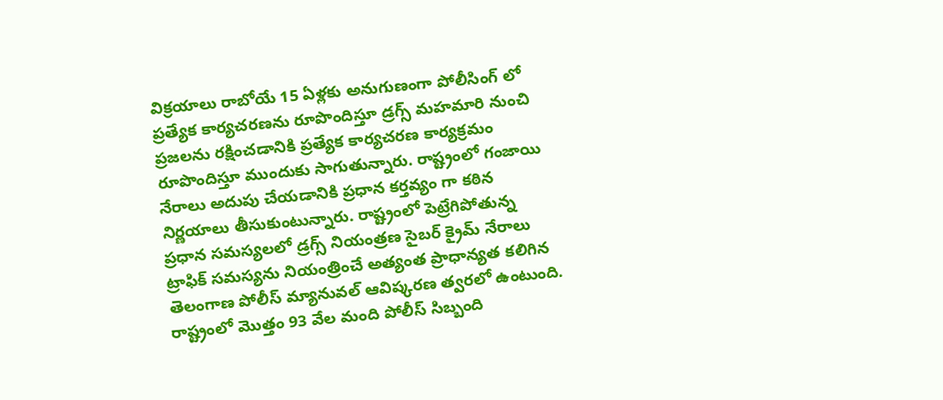విక్రయాలు రాబోయే 15 ఏళ్లకు అనుగుణంగా పోలీసింగ్ లో ప్రత్యేక కార్యచరణను రూపొందిస్తూ డ్రగ్స్ మహమారి నుంచి ప్రజలను రక్షించడానికి ప్రత్యేక కార్యచరణ కార్యక్రమం రూపొందిస్తూ ముందుకు సాగుతున్నారు. రాష్ట్రంలో గంజాయి నేరాలు అదుపు చేయడానికి ప్రధాన కర్తవ్యం గా కఠిన నిర్ణయాలు తీసుకుంటున్నారు. రాష్ట్రంలో పెట్రేగిపోతున్న ప్రధాన సమస్యలలో డ్రగ్స్ నియంత్రణ సైబర్ క్రైమ్ నేరాలు ట్రాఫిక్ సమస్యను నియంత్రించే అత్యంత ప్రాధాన్యత కలిగిన తెలంగాణ పోలీస్ మ్యానువల్ ఆవిష్కరణ త్వరలో ఉంటుంది. రాష్ట్రంలో మొత్తం 93 వేల మంది పోలీస్ సిబ్బంది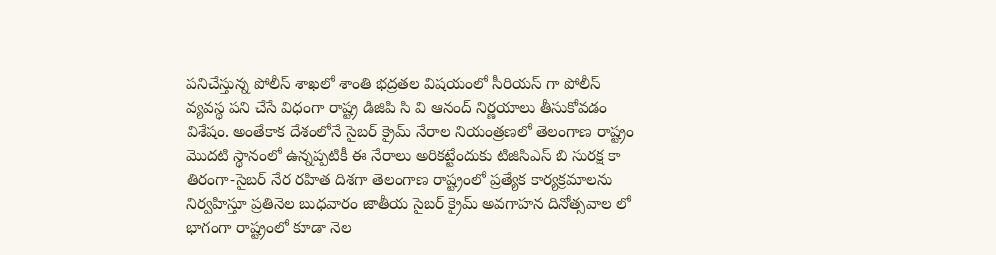పనిచేస్తున్న పోలీస్ శాఖలో శాంతి భద్రతల విషయంలో సీరియస్ గా పోలీస్ వ్యవస్థ పని చేసే విధంగా రాష్ట్ర డిజిపి సి వి ఆనంద్ నిర్ణయాలు తీసుకోవడం విశేషం. అంతేకాక దేశంలోనే సైబర్ క్రైమ్ నేరాల నియంత్రణలో తెలంగాణ రాష్ట్రం మొదటి స్థానంలో ఉన్నప్పటికీ ఈ నేరాలు అరికట్టేందుకు టిజిసిఎస్ బి సురక్ష కా తిరంగా-సైబర్ నేర రహిత దిశగా తెలంగాణ రాష్ట్రంలో ప్రత్యేక కార్యక్రమాలను నిర్వహిస్తూ ప్రతినెల బుధవారం జాతీయ సైబర్ క్రైమ్ అవగాహన దినోత్సవాల లో భాగంగా రాష్ట్రంలో కూడా నెల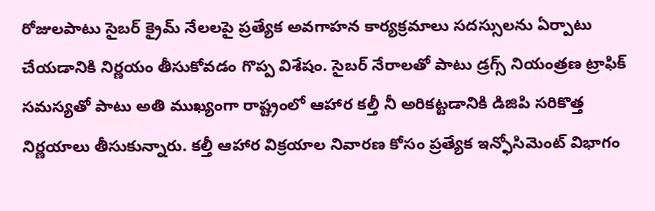రోజులపాటు సైబర్ క్రైమ్ నేలలపై ప్రత్యేక అవగాహన కార్యక్రమాలు సదస్సులను ఏర్పాటు చేయడానికి నిర్ణయం తీసుకోవడం గొప్ప విశేషం. సైబర్ నేరాలతో పాటు డ్రగ్స్ నియంత్రణ ట్రాఫిక్ సమస్యతో పాటు అతి ముఖ్యంగా రాష్ట్రంలో ఆహార కల్తీ నీ అరికట్టడానికి డిజిపి సరికొత్త నిర్ణయాలు తీసుకున్నారు. కల్తీ ఆహార విక్రయాల నివారణ కోసం ప్రత్యేక ఇన్ఫోసిమెంట్ విభాగం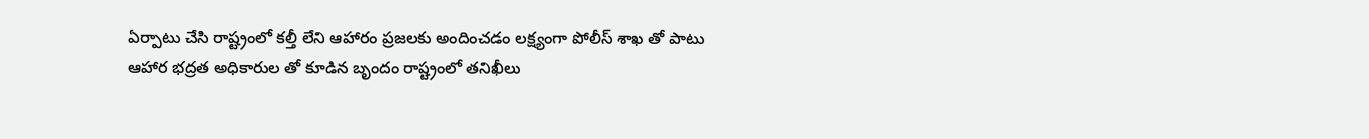ఏర్పాటు చేసి రాష్ట్రంలో కల్తీ లేని ఆహారం ప్రజలకు అందించడం లక్ష్యంగా పోలీస్ శాఖ తో పాటు ఆహార భద్రత అధికారుల తో కూడిన బృందం రాష్ట్రంలో తనిఖీలు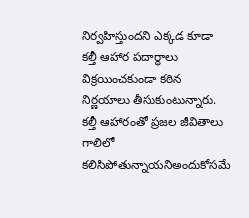నిర్వహిస్తుందని ఎక్కడ కూడా కల్తీ ఆహార పదార్థాలు విక్రయించకుండా కఠిన నిర్ణయాలు తీసుకుంటున్నారు. కల్తీ ఆహారంతో ప్రజల జీవితాలు గాలిలో కలిసిపోతున్నాయనిఅందుకోసమే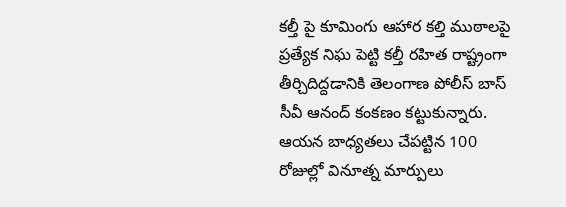కల్తీ పై కూమింగు ఆహార కల్తి ముఠాలపై ప్రత్యేక నిఘ పెట్టి కల్తీ రహిత రాష్ట్రంగా తీర్చిదిద్దడానికి తెలంగాణ పోలీస్ బాస్ సీవీ ఆనంద్ కంకణం కట్టుకున్నారు. ఆయన బాధ్యతలు చేపట్టిన 100 రోజుల్లో వినూత్న మార్పులు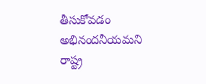తీసుకోవడం అభినందనీయమని రాష్ట్ర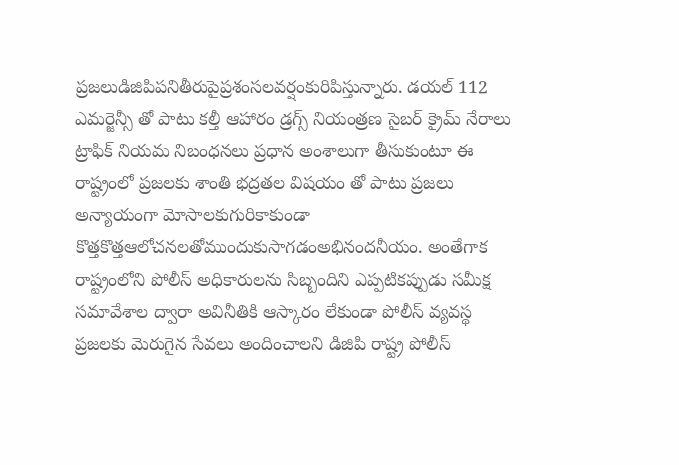ప్రజలుడిజిపిపనితీరుపైప్రశంసలవర్షంకురిపిస్తున్నారు. డయల్ 112 ఎమర్జెన్సీ తో పాటు కల్తీ ఆహారం డ్రగ్స్ నియంత్రణ సైబర్ క్రైమ్ నేరాలు ట్రాఫిక్ నియమ నిబంధనలు ప్రధాన అంశాలుగా తీసుకుంటూ ఈ రాష్ట్రంలో ప్రజలకు శాంతి భద్రతల విషయం తో పాటు ప్రజలు అన్యాయంగా మోసాలకుగురికాకుండా కొత్తకొత్తఆలోచనలతోముందుకుసాగడంఅభినందనీయం. అంతేగాక రాష్ట్రంలోని పోలీస్ అధికారులను సిబ్బందిని ఎప్పటికప్పుడు సమీక్ష సమావేశాల ద్వారా అవినీతికి ఆస్కారం లేకుండా పోలీస్ వ్యవస్థ ప్రజలకు మెరుగైన సేవలు అందించాలని డిజిపి రాష్ట్ర పోలీస్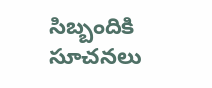సిబ్బందికి సూచనలు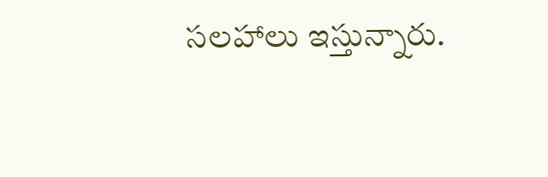సలహాలు ఇస్తున్నారు.